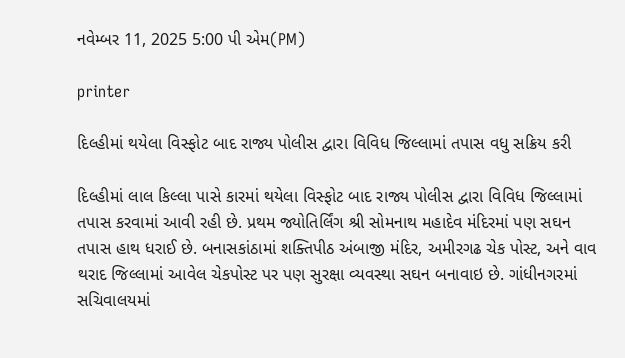નવેમ્બર 11, 2025 5:00 પી એમ(PM)

printer

દિલ્હીમાં થયેલા વિસ્ફોટ બાદ રાજ્ય પોલીસ દ્વારા વિવિધ જિલ્લામાં તપાસ વધુ સક્રિય કરી

દિલ્હીમાં લાલ કિલ્લા પાસે કારમાં થયેલા વિસ્ફોટ બાદ રાજ્ય પોલીસ દ્વારા વિવિધ જિલ્લામાં તપાસ કરવામાં આવી રહી છે. પ્રથમ જ્યોતિર્લિંગ શ્રી સોમનાથ મહાદેવ મંદિરમાં પણ સઘન તપાસ હાથ ધરાઈ છે. બનાસકાંઠામાં શક્તિપીઠ અંબાજી મંદિર, અમીરગઢ ચેક પોસ્ટ, અને વાવ થરાદ જિલ્લામાં આવેલ ચેકપોસ્ટ પર પણ સુરક્ષા વ્યવસ્થા સઘન બનાવાઇ છે. ગાંધીનગરમાં સચિવાલયમાં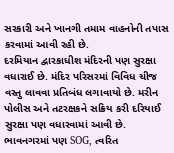સરકારી અને ખાનગી તમામ વાહનોની તપાસ કરવામાં આવી રહી છે.
દરમિયાન દ્વારકાધીશ મંદિરની પણ સુરક્ષા વધારાઈ છે. મંદિર પરિસરમાં વિવિધ ચીજ વસ્તુ લાવવા પ્રતિબંધ લગાવાયો છે. મરીન પોલીસ અને તટરક્ષકને સક્રિય કરી દરિયાઈ સુરક્ષા પણ વધારવામાં આવી છે. ભાવનગરમાં પણ SOG, ત્વરિત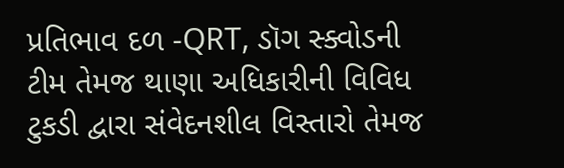પ્રતિભાવ દળ -QRT, ડૉગ સ્ક્વોડની ટીમ તેમજ થાણા અધિકારીની વિવિધ ટુકડી દ્વારા સંવેદનશીલ વિસ્તારો તેમજ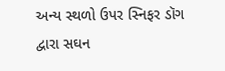અન્ય સ્થળો ઉપર સ્નિફર ડૉગ દ્વારા સઘન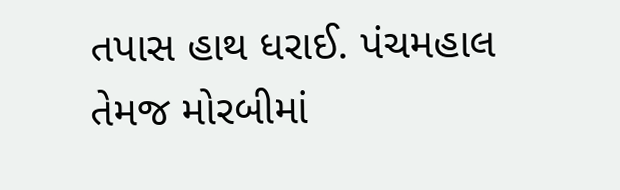તપાસ હાથ ધરાઈ. પંચમહાલ તેમજ મોરબીમાં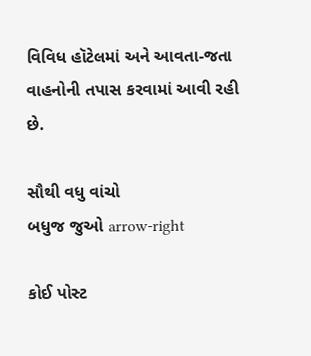વિવિધ હૉટેલમાં અને આવતા-જતા વાહનોની તપાસ કરવામાં આવી રહી છે.

સૌથી વધુ વાંચો
બધુજ જુઓ arrow-right

કોઈ પોસ્ટ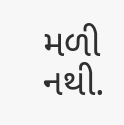મળી નથી.